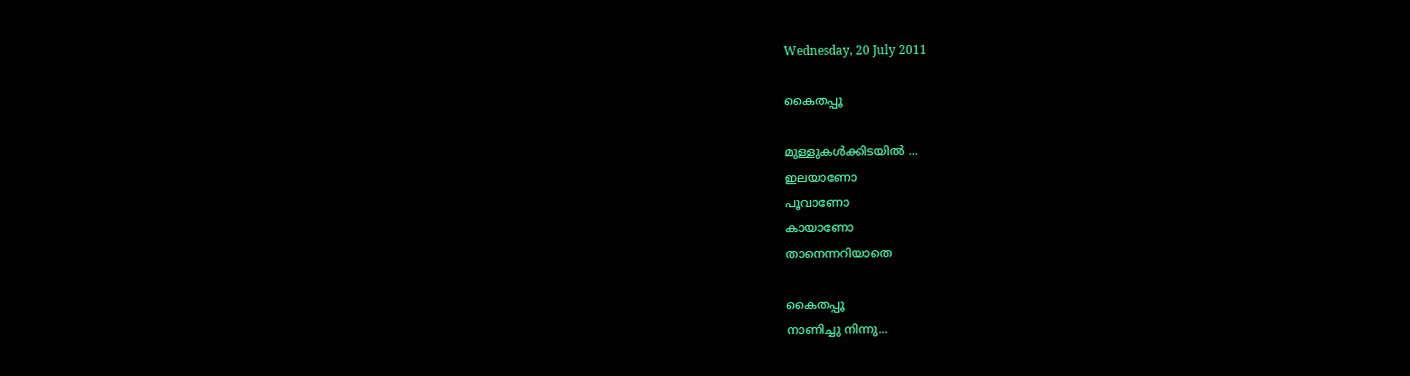Wednesday, 20 July 2011

കൈതപ്പൂ

മുള്ളുകള്‍ക്കിടയില്‍ ...
ഇലയാണോ
പൂവാണോ
കായാണോ
താനെന്നറിയാതെ

കൈതപ്പൂ
നാണിച്ചു നിന്നു...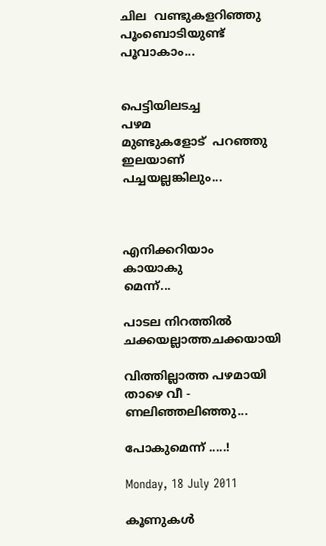ചില  വണ്ടുകളറിഞ്ഞു
പൂംബൊടിയുണ്ട്
പൂവാകാം...


പെട്ടിയിലടച്ച
പഴമ
മുണ്ടുകളോട്  പറഞ്ഞു
ഇലയാണ്
പച്ചയല്ലങ്കിലും...



എനിക്കറിയാം
കായാകു
മെന്ന്...

പാടല നിറത്തില്‍
ചക്കയല്ലാത്തചക്കയായി

വിത്തില്ലാത്ത പഴമായി
താഴെ വീ -
ണലിഞ്ഞലിഞ്ഞു...

പോകുമെന്ന് .....!

Monday, 18 July 2011

കൂണുകള്‍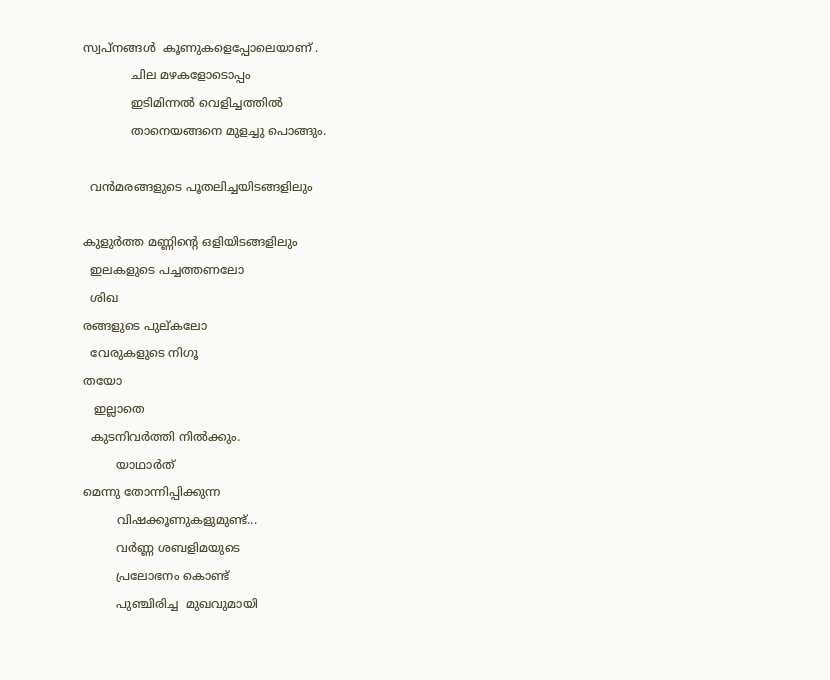സ്വപ്‌നങ്ങള്‍  കൂണുകളെപ്പോലെയാണ് .
             ചില മഴകളോടൊപ്പം
             ഇടിമിന്നല്‍ വെളിച്ചത്തില്‍
             താനെയങ്ങനെ മുളച്ചു പൊങ്ങും.

  വന്‍മരങ്ങളുടെ പൂതലിച്ചയിടങ്ങളിലും

കുളുര്‍ത്ത മണ്ണിന്റെ ഒളിയിടങ്ങളിലും
  ഇലകളുടെ പച്ചത്തണലോ
  ശിഖ
രങ്ങളുടെ പുല്കലോ
  വേരുകളുടെ നിഗൂ
തയോ
   ഇല്ലാതെ
  കുടനിവര്‍ത്തി നില്‍ക്കും.
         യാഥാര്‍ത്
മെന്നു തോന്നിപ്പിക്കുന്ന
         വിഷക്കൂണുകളുമുണ്ട്...
         വര്‍ണ്ണ ശബളിമയുടെ
         പ്രലോഭനം കൊണ്ട്
         പുഞ്ചിരിച്ച  മുഖവുമായി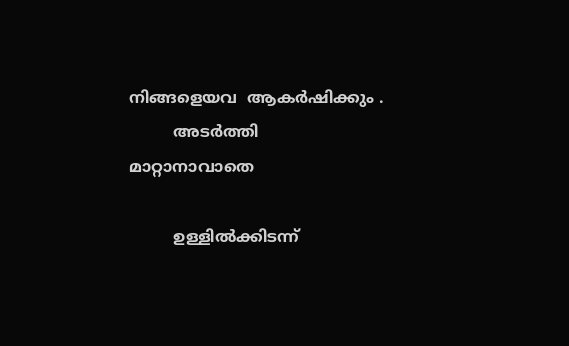നിങ്ങളെയവ  ആകര്‍ഷിക്കും .
         അടര്‍ത്തി
മാറ്റാനാവാതെ

         ഉള്ളില്‍ക്കിടന്ന്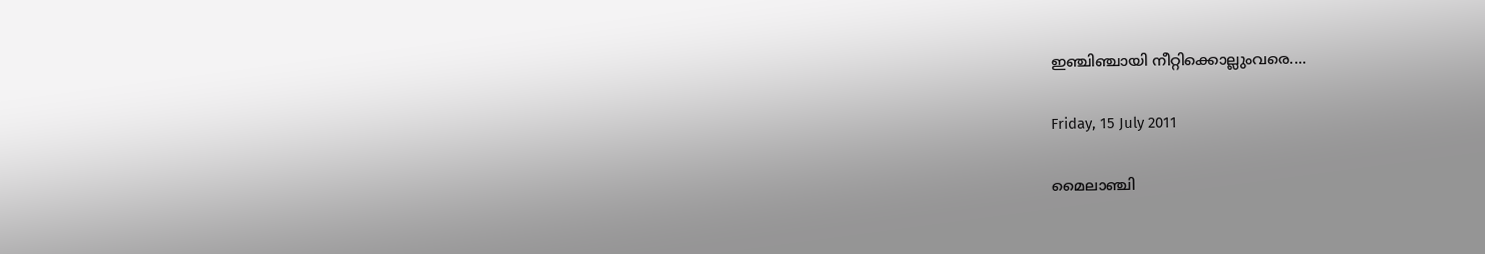ഇഞ്ചിഞ്ചായി നീറ്റിക്കൊല്ലുംവരെ....

Friday, 15 July 2011

മൈലാഞ്ചി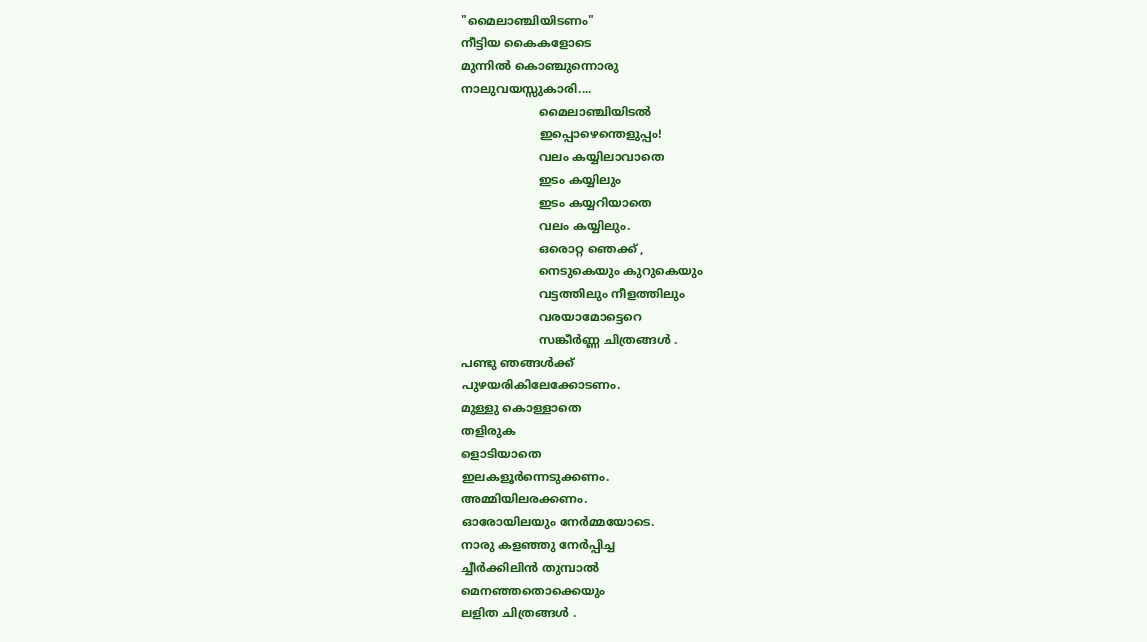"മൈലാഞ്ചിയിടണം"
നീട്ടിയ കൈകളോടെ
മുന്നില്‍ കൊഞ്ചുന്നൊരു
നാലുവയസ്സുകാരി....
                     മൈലാഞ്ചിയിടല്‍
                     ഇപ്പൊഴെന്തെളുപ്പം!
                     വലം കയ്യിലാവാതെ
                     ഇടം കയ്യിലും
                     ഇടം കയ്യറിയാതെ
                     വലം കയ്യിലും.
                     ഒരൊറ്റ ഞെക്ക് ,
                     നെടുകെയും കുറുകെയും
                     വട്ടത്തിലും നീളത്തിലും
                     വരയാമോട്ടെറെ
                     സങ്കീര്‍ണ്ണ ചിത്രങ്ങള്‍ .
പണ്ടു ഞങ്ങള്‍ക്ക്
പുഴയരികിലേക്കോടണം.
മുള്ളു കൊള്ളാതെ
തളിരുക
ളൊടിയാതെ
ഇലകളൂര്‍ന്നെടുക്കണം.
അമ്മിയിലരക്കണം.
ഓരോയിലയും നേര്‍മ്മയോടെ.
നാരു കളഞ്ഞു നേര്‍പ്പിച്ച
ച്ചീര്‍ക്കിലിന്‍ തുമ്പാല്‍
മെനഞ്ഞതൊക്കെയും
ലളിത ചിത്രങ്ങള്‍ .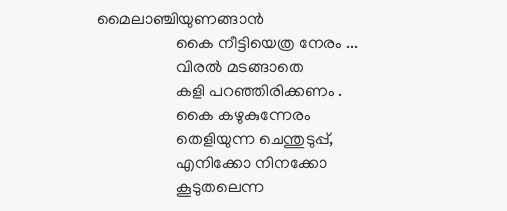മൈലാഞ്ചിയുണങ്ങാന്‍
                   കൈ നീട്ടിയെത്ര നേരം ...
                   വിരല്‍ മടങ്ങാതെ
                   കളി പറഞ്ഞിരിക്കണം .
                   കൈ കഴുകുന്നേരം
                   തെളിയുന്ന ചെന്തുടുപ്പ്,
                   എനിക്കോ നിനക്കോ
                   കൂടുതലെന്ന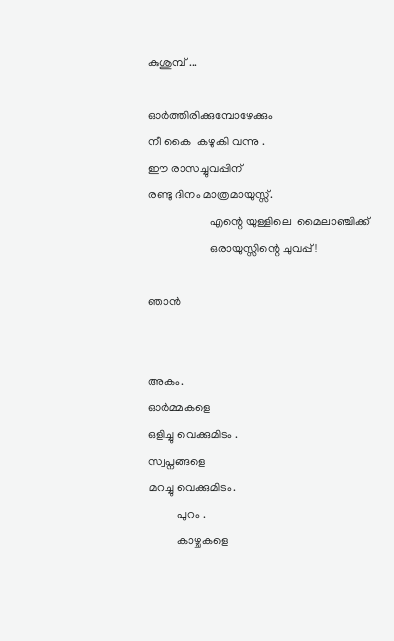കുശുമ്പ് ...

ഓര്‍ത്തിരിക്കുമ്പോഴേക്കും
നീ കൈ  കഴുകി വന്നു .
ഈ രാസച്ചുവപ്പിന്
രണ്ടു ദിനം മാത്രമായുസ്സ്.
                     എന്റെ യുള്ളിലെ  മൈലാഞ്ചിക്ക്
                     ഒരായുസ്സിന്റെ ചുവപ്പ് !

ഞാന്‍


അകം.
ഓര്‍മ്മകളെ
ഒളിച്ചു വെക്കുമിടം .
സ്വപ്നങ്ങളെ
മറച്ചു വെക്കുമിടം.
          പുറം .
          കാഴ്ചകളെ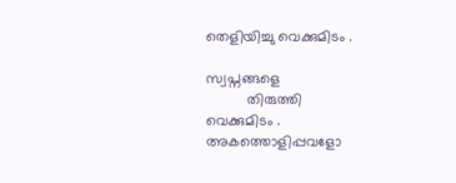തെളിയിച്ചു വെക്കുമിടം .

സ്വപ്നങ്ങളെ
          തിരുത്തി
വെക്കുമിടം .
അകത്തൊളിപ്പവളോ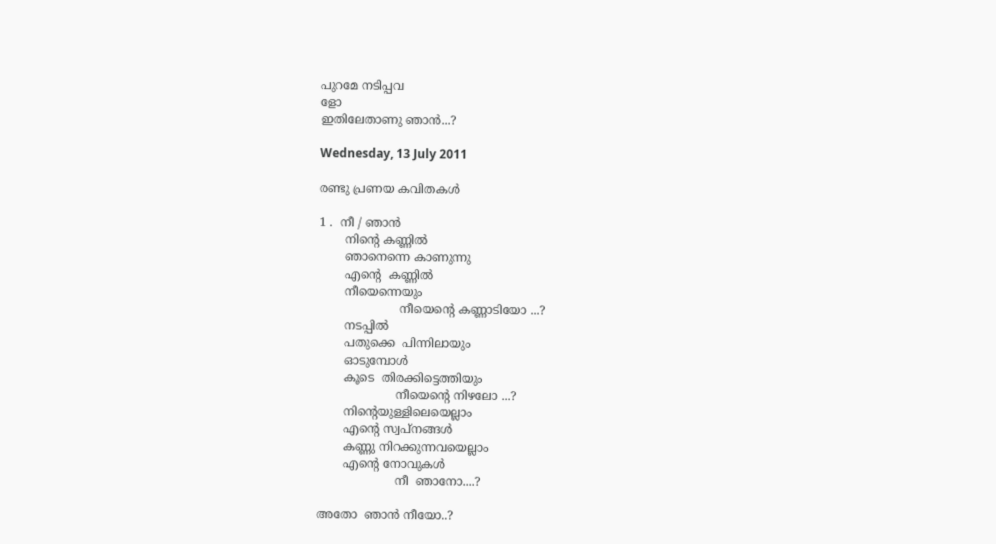പുറമേ നടിപ്പവ
ളോ
ഇതിലേതാണു ഞാന്‍...?

Wednesday, 13 July 2011

രണ്ടു പ്രണയ കവിതകള്‍

1 .  നീ / ഞാന്‍
       നിന്റെ കണ്ണില്‍
       ഞാനെന്നെ കാണുന്നു
       എന്റെ  കണ്ണില്‍
       നീയെന്നെയും
                      നീയെന്റെ കണ്ണാടിയോ ...?
       നടപ്പില്‍
       പതുക്കെ  പിന്നിലായും
       ഓടുമ്പോള്‍
       കൂടെ  തിരക്കിട്ടെത്തിയും
                     നീയെന്റെ നിഴലോ ...?
       നിന്റെയുള്ളിലെയെല്ലാം
       എന്റെ സ്വപ്‌നങ്ങള്‍
       കണ്ണു നിറക്കുന്നവയെല്ലാം
       എന്റെ നോവുകള്‍
                     നീ  ഞാനോ....?

അതോ  ഞാന്‍ നീയോ..?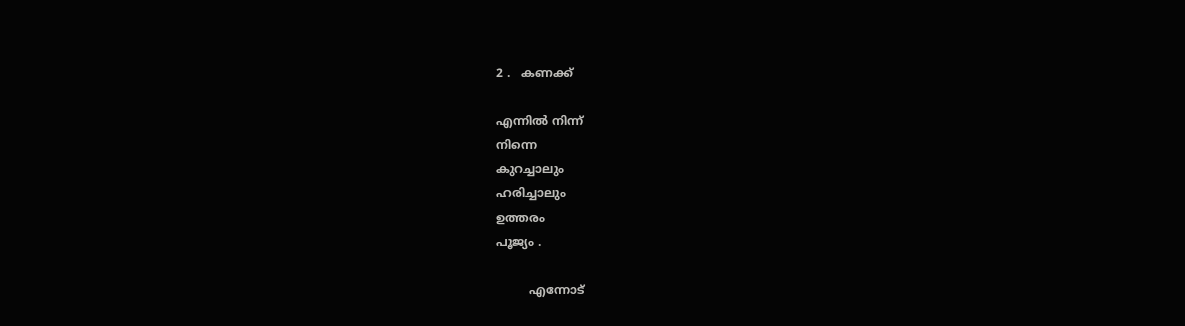2 .   കണക്ക്

എന്നില്‍ നിന്ന്
നിന്നെ
കുറച്ചാലും
ഹരിച്ചാലും
ഉത്തരം
പൂജ്യം .

         എന്നോട്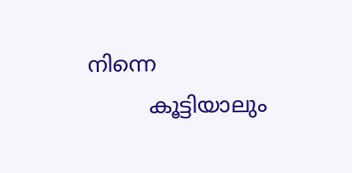നിന്നെ
         കൂട്ടിയാലും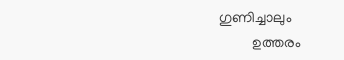ഗുണിച്ചാലും
         ഉത്തരം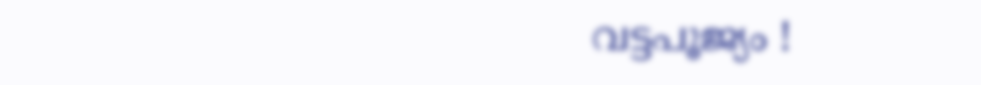വട്ടപൂജ്യം !